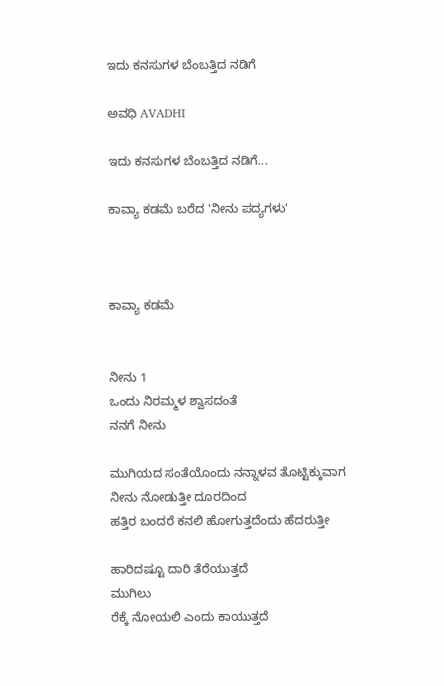ಇದು ಕನಸುಗಳ ಬೆಂಬತ್ತಿದ ನಡಿಗೆ‍

ಅವಧಿ AVADHI

ಇದು ಕನಸುಗಳ ಬೆಂಬತ್ತಿದ ನಡಿಗೆ...

ಕಾವ್ಯಾ ಕಡಮೆ ಬರೆದ 'ನೀನು ಪದ್ಯಗಳು'



ಕಾವ್ಯಾ ಕಡಮೆ


ನೀನು 1
ಒಂದು ನಿರಮ್ಮಳ ಶ್ವಾಸದಂತೆ
ನನಗೆ ನೀನು

ಮುಗಿಯದ ಸಂತೆಯೊಂದು ನನ್ನಾಳವ ತೊಟ್ಟಿಕ್ಕುವಾಗ
ನೀನು ನೋಡುತ್ತೀ ದೂರದಿಂದ
ಹತ್ತಿರ ಬಂದರೆ ಕನಲಿ ಹೋಗುತ್ತದೆಂದು ಹೆದರುತ್ತೀ

ಹಾರಿದಷ್ಟೂ ದಾರಿ ತೆರೆಯುತ್ತದೆ
ಮುಗಿಲು
ರೆಕ್ಕೆ ನೋಯಲಿ ಎಂದು ಕಾಯುತ್ತದೆ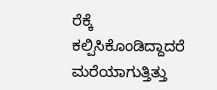ರೆಕ್ಕೆ
ಕಲ್ಪಿಸಿಕೊಂಡಿದ್ದಾದರೆ ಮರೆಯಾಗುತ್ತಿತ್ತು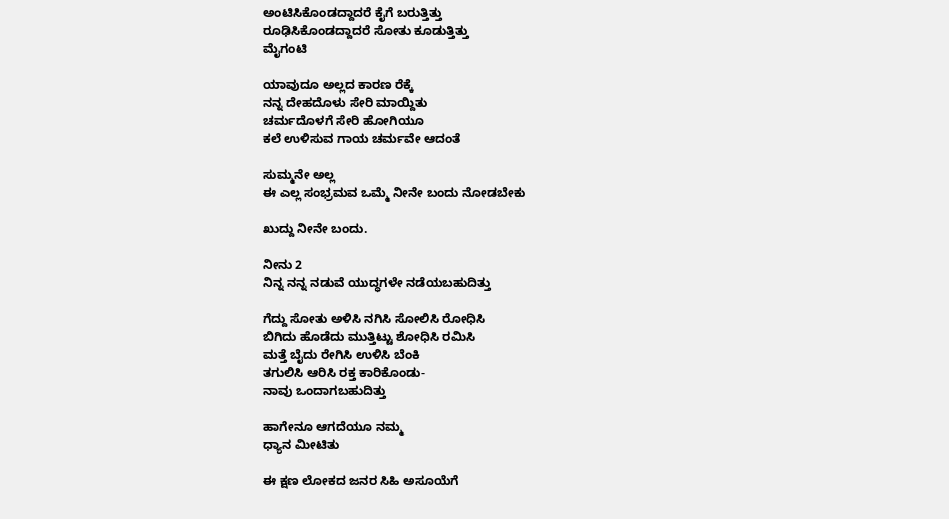ಅಂಟಿಸಿಕೊಂಡದ್ದಾದರೆ ಕೈಗೆ ಬರುತ್ತಿತ್ತು
ರೂಢಿಸಿಕೊಂಡದ್ದಾದರೆ ಸೋತು ಕೂಡುತ್ತಿತ್ತು
ಮೈಗಂಟಿ

ಯಾವುದೂ ಅಲ್ಲದ ಕಾರಣ ರೆಕ್ಕೆ
ನನ್ನ ದೇಹದೊಳು ಸೇರಿ ಮಾಯ್ದಿತು
ಚರ್ಮದೊಳಗೆ ಸೇರಿ ಹೋಗಿಯೂ
ಕಲೆ ಉಳಿಸುವ ಗಾಯ ಚರ್ಮವೇ ಆದಂತೆ

ಸುಮ್ಮನೇ ಅಲ್ಲ
ಈ ಎಲ್ಲ ಸಂಭ್ರಮವ ಒಮ್ಮೆ ನೀನೇ ಬಂದು ನೋಡಬೇಕು

ಖುದ್ದು ನೀನೇ ಬಂದು.

ನೀನು 2
ನಿನ್ನ ನನ್ನ ನಡುವೆ ಯುದ್ಧಗಳೇ ನಡೆಯಬಹುದಿತ್ತು

ಗೆದ್ದು ಸೋತು ಅಳಿಸಿ ನಗಿಸಿ ಸೋಲಿಸಿ ರೋಧಿಸಿ
ಬಿಗಿದು ಹೊಡೆದು ಮುತ್ತಿಟ್ಟು ಶೋಧಿಸಿ ರಮಿಸಿ
ಮತ್ತೆ ಬೈದು ರೇಗಿಸಿ ಉಳಿಸಿ ಬೆಂಕಿ
ತಗುಲಿಸಿ ಆರಿಸಿ ರಕ್ತ ಕಾರಿಕೊಂಡು-
ನಾವು ಒಂದಾಗಬಹುದಿತ್ತು

ಹಾಗೇನೂ ಆಗದೆಯೂ ನಮ್ಮ
ಧ್ಯಾನ ಮೀಟಿತು

ಈ ಕ್ಷಣ ಲೋಕದ ಜನರ ಸಿಹಿ ಅಸೂಯೆಗೆ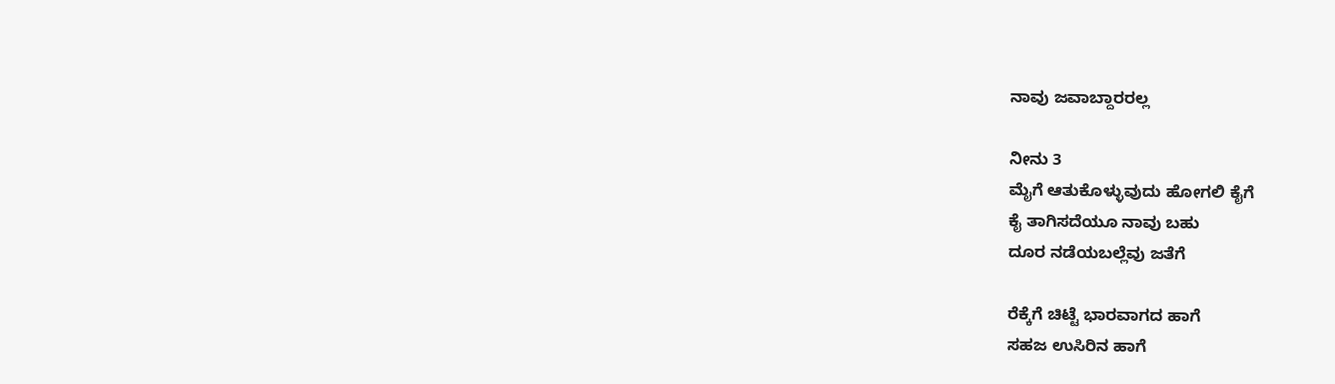ನಾವು ಜವಾಬ್ದಾರರಲ್ಲ

ನೀನು 3
ಮೈಗೆ ಆತುಕೊಳ್ಳುವುದು ಹೋಗಲಿ ಕೈಗೆ
ಕೈ ತಾಗಿಸದೆಯೂ ನಾವು ಬಹು
ದೂರ ನಡೆಯಬಲ್ಲೆವು ಜತೆಗೆ

ರೆಕ್ಕೆಗೆ ಚಿಟ್ಟೆ ಭಾರವಾಗದ ಹಾಗೆ
ಸಹಜ ಉಸಿರಿನ ಹಾಗೆ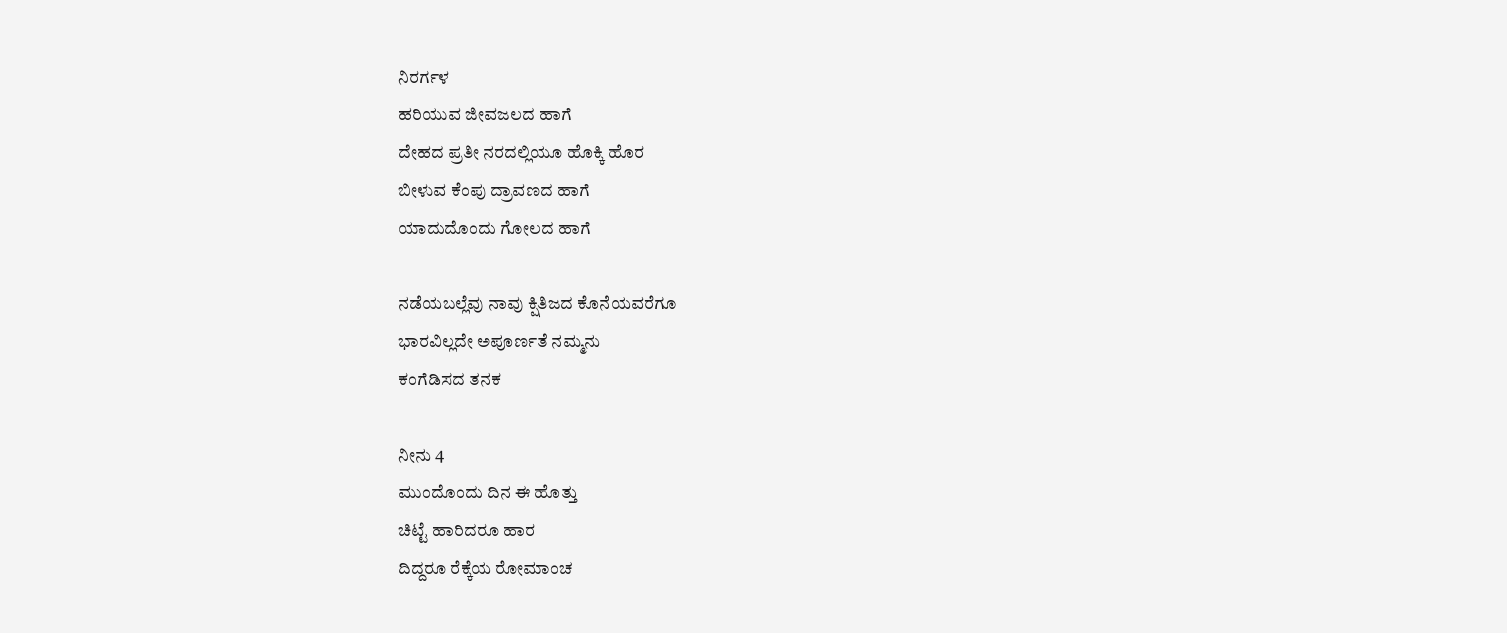ನಿರರ್ಗಳ
ಹರಿಯುವ ಜೀವಜಲದ ಹಾಗೆ
ದೇಹದ ಪ್ರತೀ ನರದಲ್ಲಿಯೂ ಹೊಕ್ಕಿ ಹೊರ
ಬೀಳುವ ಕೆಂಪು ದ್ರಾವಣದ ಹಾಗೆ
ಯಾದುದೊಂದು ಗೋಲದ ಹಾಗೆ

ನಡೆಯಬಲ್ಲೆವು ನಾವು ಕ್ಷಿತಿಜದ ಕೊನೆಯವರೆಗೂ
ಭಾರವಿಲ್ಲದೇ ಅಪೂರ್ಣತೆ ನಮ್ಮನು
ಕಂಗೆಡಿಸದ ತನಕ

ನೀನು 4
ಮುಂದೊಂದು ದಿನ ಈ ಹೊತ್ತು
ಚಿಟ್ಟೆ ಹಾರಿದರೂ ಹಾರ
ದಿದ್ದರೂ ರೆಕ್ಕೆಯ ರೋಮಾಂಚ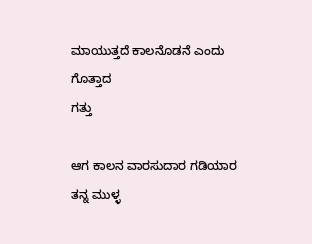ಮಾಯುತ್ತದೆ ಕಾಲನೊಡನೆ ಎಂದು ಗೊತ್ತಾದ
ಗತ್ತು

ಆಗ ಕಾಲನ ವಾರಸುದಾರ ಗಡಿಯಾರ
ತನ್ನ ಮುಳ್ಳ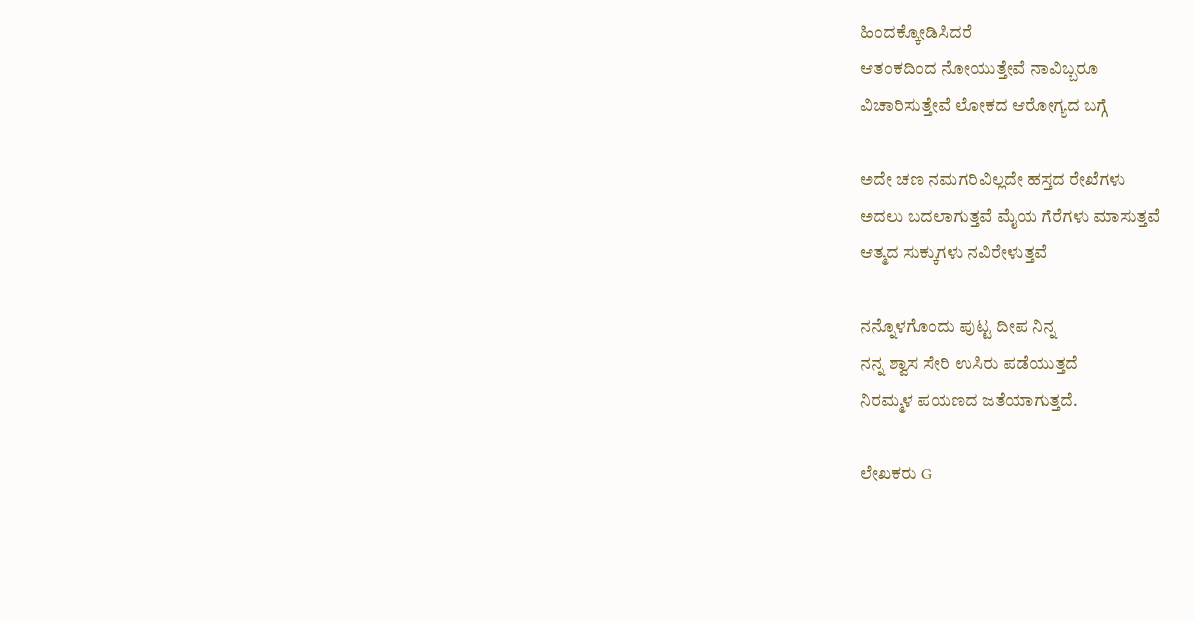ಹಿಂದಕ್ಕೋಡಿಸಿದರೆ
ಆತಂಕದಿಂದ ನೋಯುತ್ತೇವೆ ನಾವಿಬ್ಬರೂ
ವಿಚಾರಿಸುತ್ತೇವೆ ಲೋಕದ ಆರೋಗ್ಯದ ಬಗ್ಗೆ

ಅದೇ ಚಣ ನಮಗರಿವಿಲ್ಲದೇ ಹಸ್ತದ ರೇಖೆಗಳು
ಅದಲು ಬದಲಾಗುತ್ತವೆ ಮೈಯ ಗೆರೆಗಳು ಮಾಸುತ್ತವೆ
ಆತ್ಮದ ಸುಕ್ಕುಗಳು ನವಿರೇಳುತ್ತವೆ

ನನ್ನೊಳಗೊಂದು ಪುಟ್ಟ ದೀಪ ನಿನ್ನ
ನನ್ನ ಶ್ವಾಸ ಸೇರಿ ಉಸಿರು ಪಡೆಯುತ್ತದೆ
ನಿರಮ್ಮಳ ಪಯಣದ ಜತೆಯಾಗುತ್ತದೆ.

ಲೇಖಕರು G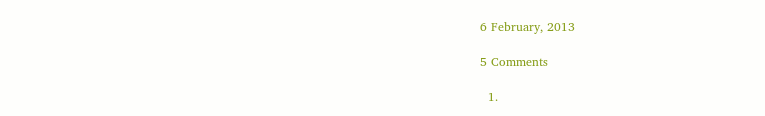6 February, 2013

5 Comments

  1.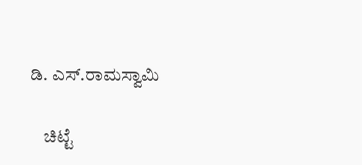ಡಿ. ಎಸ್.ರಾಮಸ್ವಾಮಿ

    ಚಿಟ್ಟೆ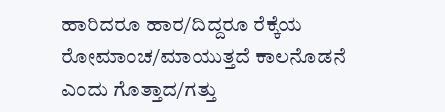ಹಾರಿದರೂ ಹಾರ/ದಿದ್ದರೂ ರೆಕ್ಕೆಯ ರೋಮಾಂಚ/ಮಾಯುತ್ತದೆ ಕಾಲನೊಡನೆ ಎಂದು ಗೊತ್ತಾದ/ಗತ್ತು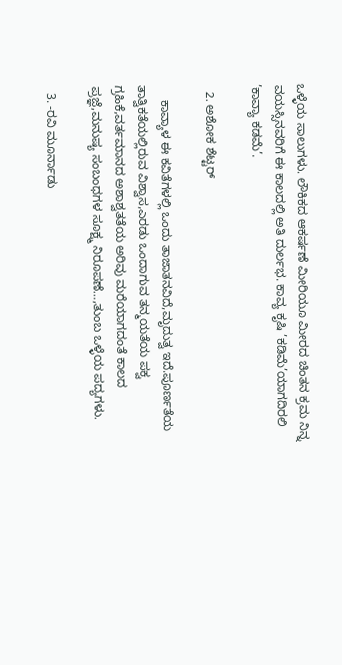ಒಳ್ಳೆಯ ಸಾಲುಗಳು. ಲೌಕಿಕದ ಆಕರ್ಷಣೆ ಮೀರಿಯೂ ಮೀರದ ಚಿಂತನ ಕ್ರಮ ನಿನ್ನ ವಯಸ್ಸಿನವರಿಗೆ ಈ ಕಾಲದಲ್ಲಿ ಅತಿ ದುರ್ಲಭ. ಕಾವ್ಯ ಕೃಷಿ ’ಕಡಿಮೆ’ಯಾಗದಿರಲಿ ’ಕಾವ್ಯಾ ಕಡಮೆ’.

  2. ಅಶೋಕ ಶೆಟ್ಟರ್

    ಕಾವ್ಯಾಳ ಈ ಕವಿತೆಗಳಲ್ಲಿ ಒಂದು ತಾಜಾತನವಿದೆ,ಮೃದುತ್ವ ಇದೆ.ಪೂರ್ಣತೆಯ ತಾತ್ವಿಕತೆಯಲ್ಲಿರುವ ವಿಶ್ವಾಸ,ಎರಡು ಒಂದಾಗುವ ತನ್ಮಯತೆಯ ಪಕ್ವ ಗ್ರಹಿಕೆ,ವರ್ತಮಾನದ ಅಶಾಶ್ವತತೆಯ ಅರಿವು ಮರೆಯಾಗದಂತೆ ಕಾಲದ ಪ್ರಜ್ಞೆ,ಮನುಷ್ಯ ಸಂಬಂಧಗಳ ಸೂಕ್ಷ್ಮ ನಿರೂಪಣೆ…,ತುಂಬ ಒಳ್ಳೆಯ ಪದ್ಯಗಳು.

  3. -ರವಿ ಮೂರ್ನಾಡು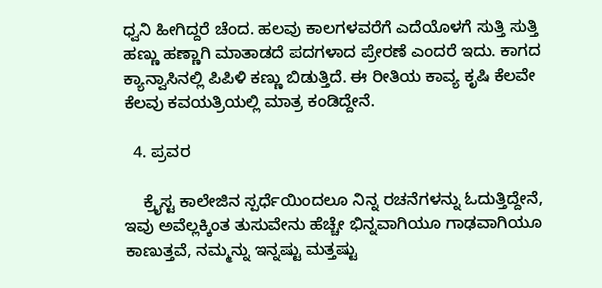ಧ್ವನಿ ಹೀಗಿದ್ದರೆ ಚೆಂದ. ಹಲವು ಕಾಲಗಳವರೆಗೆ ಎದೆಯೊಳಗೆ ಸುತ್ತಿ ಸುತ್ತಿ ಹಣ್ಣು ಹಣ್ಣಾಗಿ ಮಾತಾಡದೆ ಪದಗಳಾದ ಪ್ರೇರಣೆ ಎಂದರೆ ಇದು. ಕಾಗದ ಕ್ಯಾನ್ವಾಸಿನಲ್ಲಿ ಪಿಪಿಳಿ ಕಣ್ಣು ಬಿಡುತ್ತಿದೆ. ಈ ರೀತಿಯ ಕಾವ್ಯ ಕೃಷಿ ಕೆಲವೇ ಕೆಲವು ಕವಯತ್ರಿಯಲ್ಲಿ ಮಾತ್ರ ಕಂಡಿದ್ದೇನೆ.

  4. ಪ್ರವರ

    ಕ್ರೈಸ್ಟ ಕಾಲೇಜಿನ ಸ್ಪರ್ಧೆಯಿಂದಲೂ ನಿನ್ನ ರಚನೆಗಳನ್ನು ಓದುತ್ತಿದ್ದೇನೆ, ಇವು ಅವೆಲ್ಲಕ್ಕಿಂತ ತುಸುವೇನು ಹೆಚ್ಚೇ ಭಿನ್ನವಾಗಿಯೂ ಗಾಢವಾಗಿಯೂ ಕಾಣುತ್ತವೆ, ನಮ್ಮನ್ನು ಇನ್ನಷ್ಟು ಮತ್ತಷ್ಟು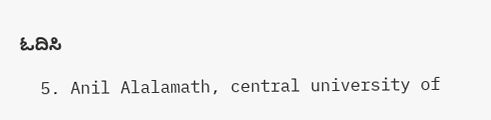ಓದಿಸಿ

  5. Anil Alalamath, central university of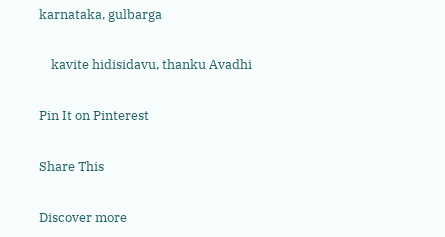karnataka, gulbarga

    kavite hidisidavu, thanku Avadhi

Pin It on Pinterest

Share This

Discover more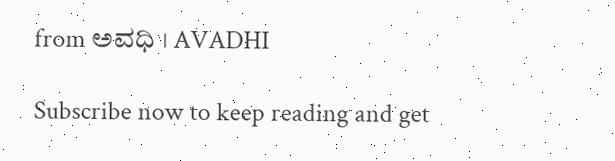from ಅವಧಿ । AVADHI

Subscribe now to keep reading and get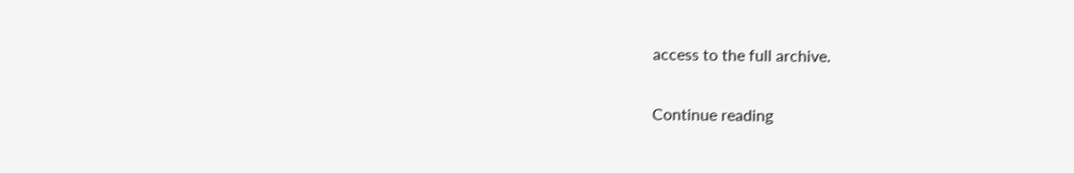access to the full archive.

Continue reading